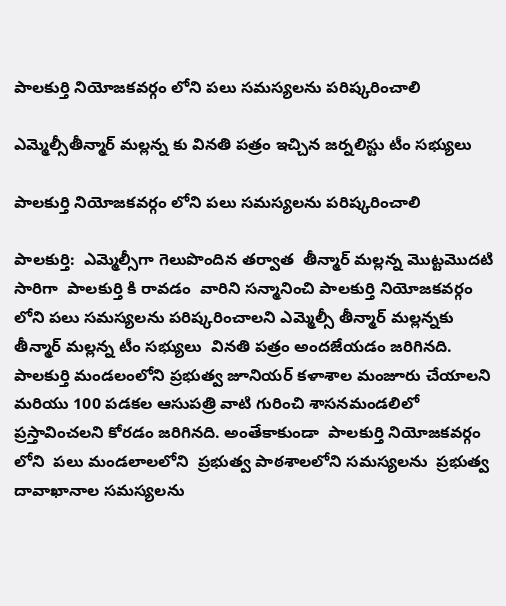పాలకుర్తి నియోజకవర్గం లోని పలు సమస్యలను పరిష్కరించాలి

ఎమ్మెల్సీతీన్మార్ మల్లన్న కు వినతి పత్రం ఇచ్చిన జర్నలిస్టు టీం సభ్యులు

పాలకుర్తి నియోజకవర్గం లోని పలు సమస్యలను పరిష్కరించాలి

పాలకుర్తి:  ఎమ్మెల్సీగా గెలుపొందిన తర్వాత  తీన్మార్ మల్లన్న మొట్టమొదటి సారిగా  పాలకుర్తి కి రావడం  వారిని సన్మానించి పాలకుర్తి నియోజకవర్గం లోని పలు సమస్యలను పరిష్కరించాలని ఎమ్మెల్సీ తీన్మార్ మల్లన్నకు  తీన్మార్ మల్లన్న టీం సభ్యులు  వినతి పత్రం అందజేయడం జరిగినది. పాలకుర్తి మండలంలోని ప్రభుత్వ జూనియర్ కళాశాల మంజూరు చేయాలని మరియు 100 పడకల ఆసుపత్రి వాటి గురించి శాసనమండలిలో ప్రస్తావించలని కోరడం జరిగినది. అంతేకాకుండా  పాలకుర్తి నియోజకవర్గం లోని  పలు మండలాలలోని  ప్రభుత్వ పాఠశాలలోని సమస్యలను  ప్రభుత్వ దావాఖానాల సమస్యలను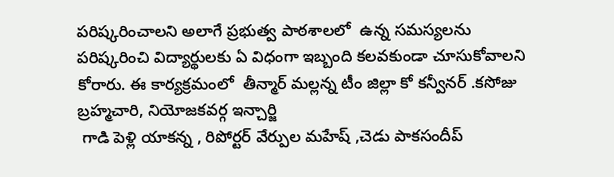పరిష్కరించాలని అలాగే ప్రభుత్వ పాఠశాలలో  ఉన్న సమస్యలను పరిష్కరించి విద్యార్థులకు ఏ విధంగా ఇబ్బంది కలవకుండా చూసుకోవాలని కోరారు. ఈ కార్యక్రమంలో  తీన్మార్ మల్లన్న టీం జిల్లా కో కన్వీనర్ .కసోజు బ్రహ్మచారి, నియోజకవర్గ ఇన్చార్జి
 గాడి పెళ్లి యాకన్న , రిపోర్టర్ వేర్పుల మహేష్ ,చెడు పాకసందీప్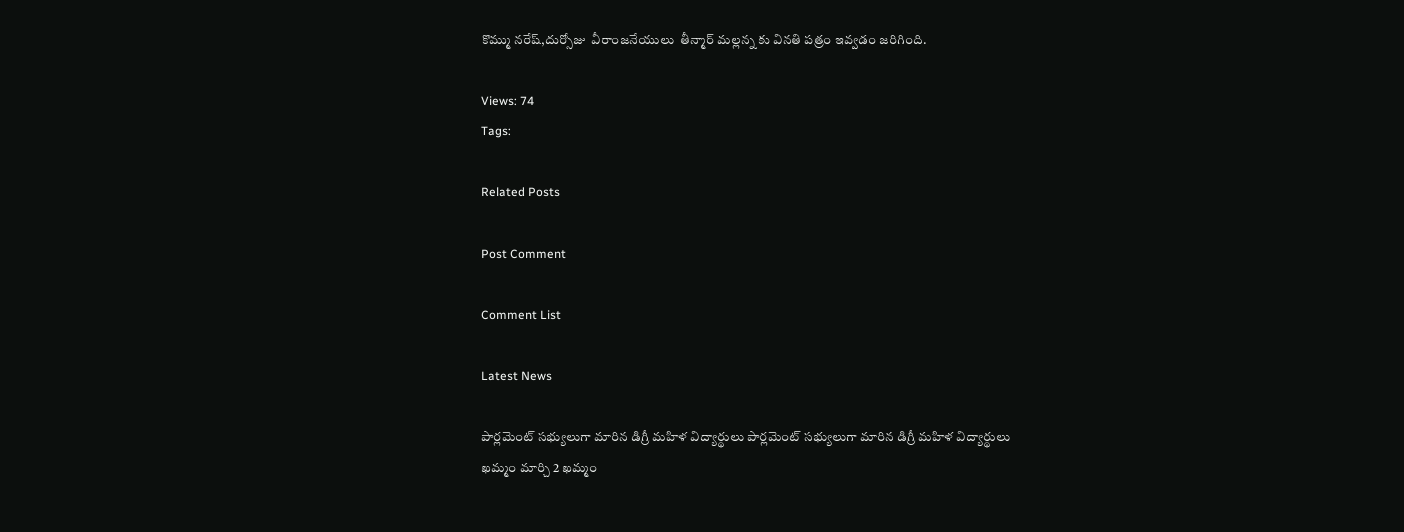కొమ్ము నరేష్,దుర్సోజు  వీరాంజనేయులు  తీన్మార్ మల్లన్న కు వినతి పత్రం ఇవ్వడం జరిగింది.

Views: 74
Tags:

Related Posts

Post Comment

Comment List

Latest News

పార్లమెంట్ సభ్యులుగా మారిన డిగ్రీ మహిళ విద్యార్థులు పార్లమెంట్ సభ్యులుగా మారిన డిగ్రీ మహిళ విద్యార్థులు
ఖమ్మం మార్చి 2 ఖమ్మం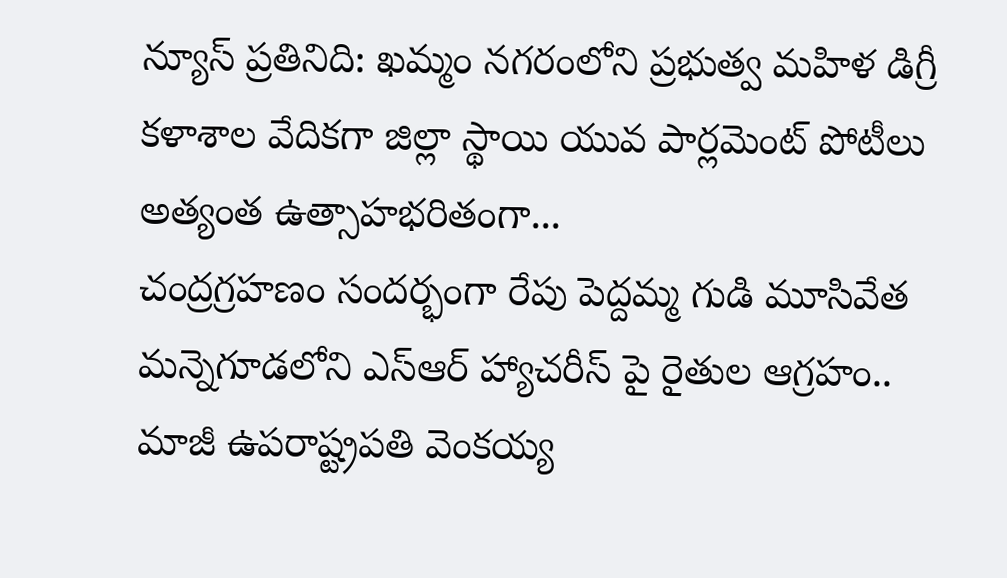న్యూస్ ప్రతినిది: ఖమ్మం నగరంలోని ప్రభుత్వ మహిళ డిగ్రీ కళాశాల వేదికగా జిల్లా స్థాయి యువ పార్లమెంట్ పోటీలు అత్యంత ఉత్సాహభరితంగా...
చంద్రగ్రహణం సందర్భంగా రేపు పెద్దమ్మ గుడి మూసివేత
మన్నెగూడలోని ఎస్ఆర్ హ్యాచరీస్ పై రైతుల ఆగ్రహం..
మాజీ ఉపరాష్ట్రపతి వెంకయ్య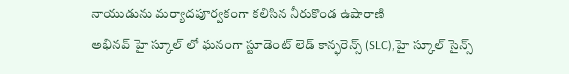నాయుడును మర్యాదపూర్వకంగా కలిసిన నీరుకొండ ఉషారాణి
అభినవ్ హై స్కూల్ లో ఘనంగా స్టూడెంట్ లెడ్ కాన్ఫరెన్స్ (SLC),హై స్కూల్ సైన్స్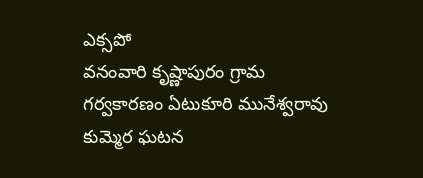ఎక్సపో
వనంవారి కృష్ణాపురం గ్రామ గర్వకారణం ఏటుకూరి మునేశ్వరావు
కుమ్మెర ఘటన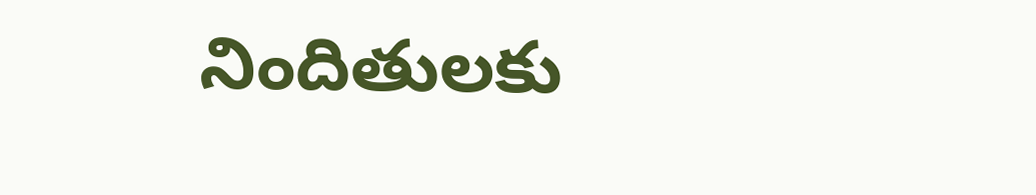నిందితులకు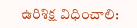ఉరిశిక్ష విధించాలి: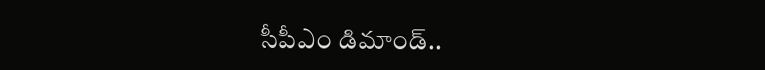సీపీఎం డిమాండ్..